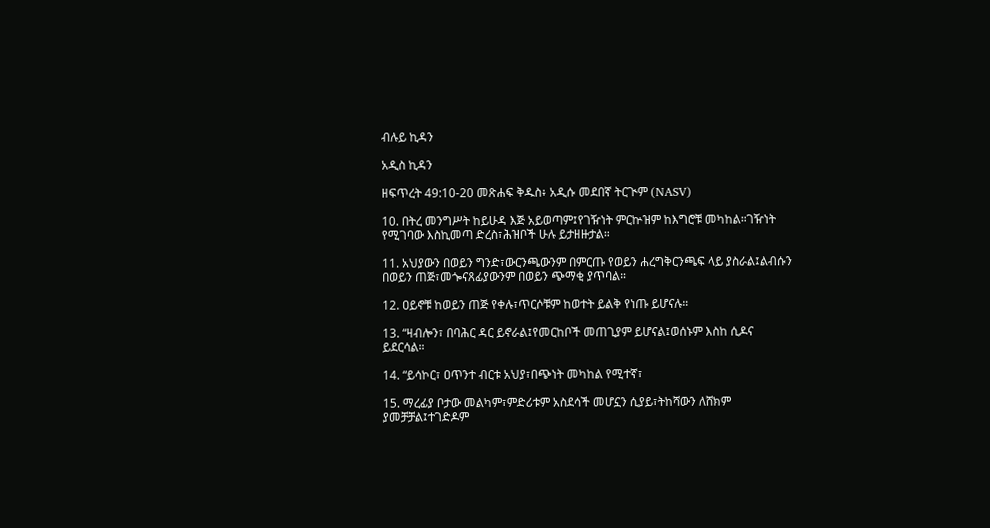ብሉይ ኪዳን

አዲስ ኪዳን

ዘፍጥረት 49:10-20 መጽሐፍ ቅዱስ፥ አዲሱ መደበኛ ትርጒም (NASV)

10. በትረ መንግሥት ከይሁዳ እጅ አይወጣም፤የገዥነት ምርኵዝም ከእግሮቹ መካከል።ገዥነት የሚገባው እስኪመጣ ድረስ፣ሕዝቦች ሁሉ ይታዘዙታል።

11. አህያውን በወይን ግንድ፣ውርንጫውንም በምርጡ የወይን ሐረግቅርንጫፍ ላይ ያስራል፤ልብሱን በወይን ጠጅ፣መጐናጸፊያውንም በወይን ጭማቂ ያጥባል።

12. ዐይኖቹ ከወይን ጠጅ የቀሉ፣ጥርሶቹም ከወተት ይልቅ የነጡ ይሆናሉ።

13. “ዛብሎን፣ በባሕር ዳር ይኖራል፤የመርከቦች መጠጊያም ይሆናል፤ወሰኑም እስከ ሲዶና ይደርሳል።

14. “ይሳኮር፣ ዐጥንተ ብርቱ አህያ፣በጭነት መካከል የሚተኛ፣

15. ማረፊያ ቦታው መልካም፣ምድሪቱም አስደሳች መሆኗን ሲያይ፣ትከሻውን ለሸክም ያመቻቻል፤ተገድዶም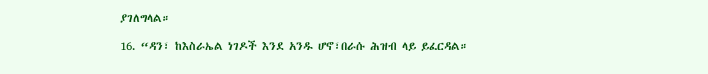ያገለግላል።

16. “ዳን፣ ከእስራኤል ነገዶች እንደ አንዱ ሆኖ፣በራሱ ሕዝብ ላይ ይፈርዳል።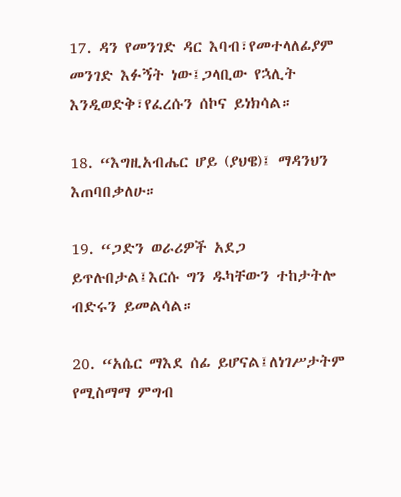17. ዳን የመንገድ ዳር እባብ፣የመተላለፊያም መንገድ እፉኝት ነው፤ጋላቢው የኋሊት እንዲወድቅ፣የፈረሱን ሰኮና ይነክሳል።

18. “እግዚአብሔር ሆይ (ያህዌ)፤ ማዳንህን እጠባበቃለሁ።

19. “ጋድን ወራሪዎች አደጋ ይጥሉበታል፤እርሱ ግን ዱካቸውን ተከታትሎ ብድሩን ይመልሳል።

20. “አሴር ማእደ ሰፊ ይሆናል፤ለነገሥታትም የሚስማማ ምግብ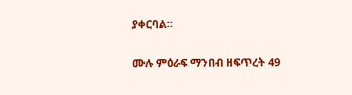ያቀርባል።

ሙሉ ምዕራፍ ማንበብ ዘፍጥረት 49